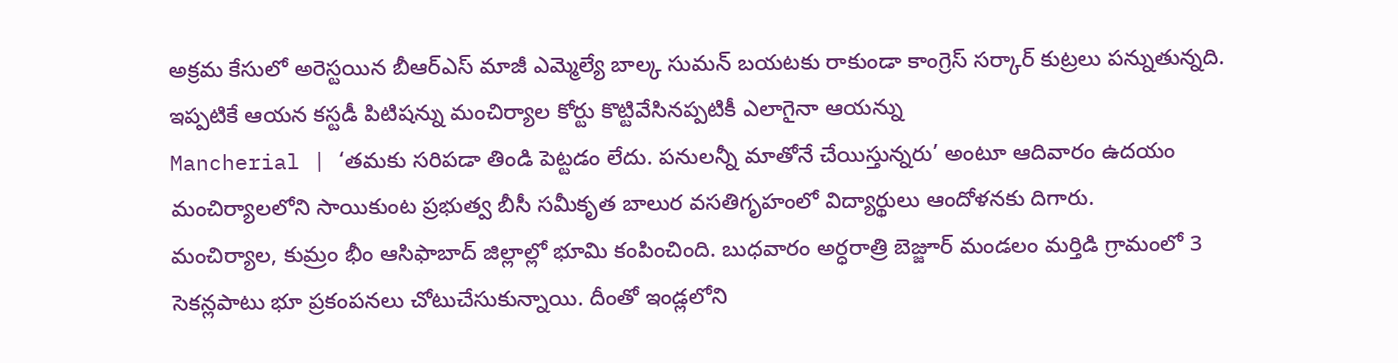అక్రమ కేసులో అరెస్టయిన బీఆర్ఎస్ మాజీ ఎమ్మెల్యే బాల్క సుమన్ బయటకు రాకుండా కాంగ్రెస్ సర్కార్ కుట్రలు పన్నుతున్నది. ఇప్పటికే ఆయన కస్టడీ పిటిషన్ను మంచిర్యాల కోర్టు కొట్టివేసినప్పటికీ ఎలాగైనా ఆయన్ను
Mancherial | ‘తమకు సరిపడా తిండి పెట్టడం లేదు. పనులన్నీ మాతోనే చేయిస్తున్నరు’ అంటూ ఆదివారం ఉదయం మంచిర్యాలలోని సాయికుంట ప్రభుత్వ బీసీ సమీకృత బాలుర వసతిగృహంలో విద్యార్థులు ఆందోళనకు దిగారు.
మంచిర్యాల, కుమ్రం భీం ఆసిఫాబాద్ జిల్లాల్లో భూమి కంపించింది. బుధవారం అర్ధరాత్రి బెజ్జూర్ మండలం మర్తిడి గ్రామంలో 3 సెకన్లపాటు భూ ప్రకంపనలు చోటుచేసుకున్నాయి. దీంతో ఇండ్లలోని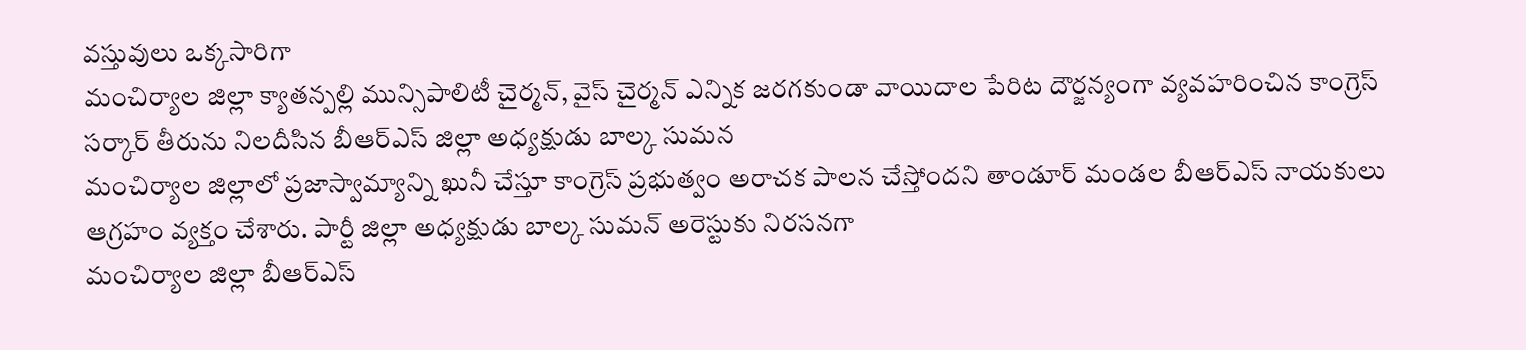వస్తువులు ఒక్కసారిగా
మంచిర్యాల జిల్లా క్యాతన్పల్లి మున్సిపాలిటీ చైర్మన్, వైస్ చైర్మన్ ఎన్నిక జరగకుండా వాయిదాల పేరిట దౌర్జన్యంగా వ్యవహరించిన కాంగ్రెస్ సర్కార్ తీరును నిలదీసిన బీఆర్ఎస్ జిల్లా అధ్యక్షుడు బాల్క సుమన
మంచిర్యాల జిల్లాలో ప్రజాస్వామ్యాన్ని ఖునీ చేస్తూ కాంగ్రెస్ ప్రభుత్వం అరాచక పాలన చేస్తోందని తాండూర్ మండల బీఆర్ఎస్ నాయకులు ఆగ్రహం వ్యక్తం చేశారు. పార్టీ జిల్లా అధ్యక్షుడు బాల్క సుమన్ అరెస్టుకు నిరసనగా
మంచిర్యాల జిల్లా బీఆర్ఎస్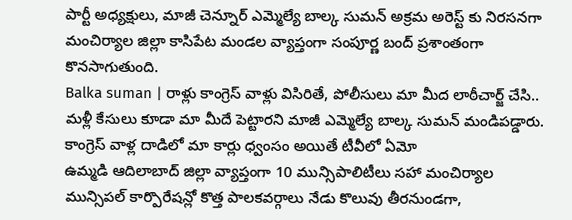పార్టీ అధ్యక్షులు, మాజీ చెన్నూర్ ఎమ్మెల్యే బాల్క సుమన్ అక్రమ అరెస్ట్ కు నిరసనగా మంచిర్యాల జిల్లా కాసిపేట మండల వ్యాప్తంగా సంపూర్ణ బంద్ ప్రశాంతంగా కొనసాగుతుంది.
Balka suman | రాళ్లు కాంగ్రెస్ వాళ్లు విసిరితే, పోలీసులు మా మీద లాఠీచార్జ్ చేసి.. మళ్లీ కేసులు కూడా మా మీదే పెట్టారని మాజీ ఎమ్మెల్యే బాల్క సుమన్ మండిపడ్డారు. కాంగ్రెస్ వాళ్ల దాడిలో మా కార్లు ధ్వంసం అయితే టీవీలో ఏమో
ఉమ్మడి ఆదిలాబాద్ జిల్లా వ్యాప్తంగా 10 మున్సిపాలిటీలు సహా మంచిర్యాల మున్సిపల్ కార్పొరేషన్లో కొత్త పాలకవర్గాలు నేడు కొలువు తీరనుండగా,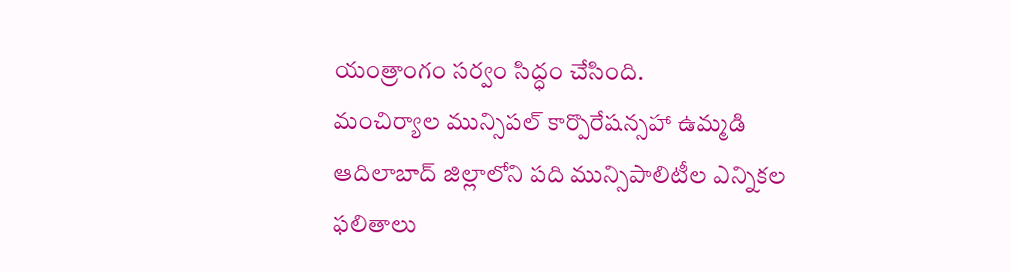యంత్రాంగం సర్వం సిద్ధం చేసింది.
మంచిర్యాల మున్సిపల్ కార్పొరేషన్సహా ఉమ్మడి ఆదిలాబాద్ జిల్లాలోని పది మున్సిపాలిటీల ఎన్నికల ఫలితాలు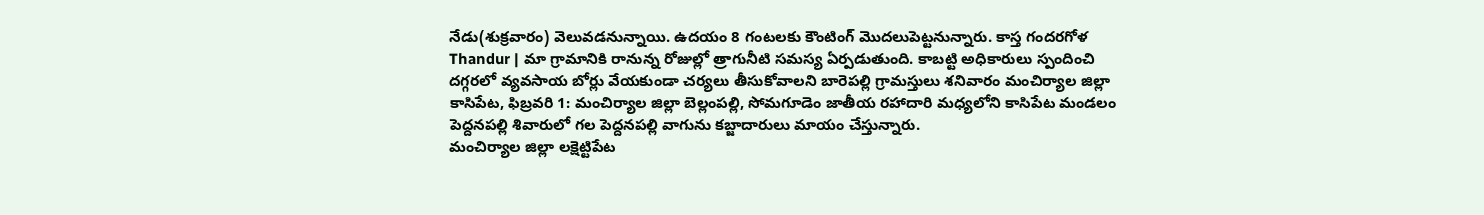నేడు(శుక్రవారం) వెలువడనున్నాయి. ఉదయం 8 గంటలకు కౌంటింగ్ మొదలుపెట్టనున్నారు. కాస్త గందరగోళ
Thandur | మా గ్రామానికి రానున్న రోజుల్లో త్రాగునీటి సమస్య ఏర్పడుతుంది. కాబట్టి అధికారులు స్పందించి దగ్గరలో వ్యవసాయ బోర్లు వేయకుండా చర్యలు తీసుకోవాలని బారెపల్లి గ్రామస్తులు శనివారం మంచిర్యాల జిల్లా
కాసిపేట, ఫిబ్రవరి 1: మంచిర్యాల జిల్లా బెల్లంపల్లి, సోమగూడెం జాతీయ రహాదారి మధ్యలోని కాసిపేట మండలం పెద్దనపల్లి శివారులో గల పెద్దనపల్లి వాగును కబ్జాదారులు మాయం చేస్తున్నారు.
మంచిర్యాల జిల్లా లక్షెట్టిపేట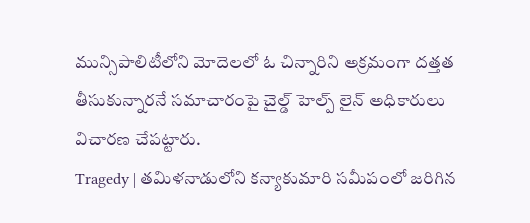మున్సిపాలిటీలోని మోదెలలో ఓ చిన్నారిని అక్రమంగా దత్తత తీసుకున్నారనే సమాచారంపై చైల్డ్ హెల్ప్ లైన్ అధికారులు విచారణ చేపట్టారు.
Tragedy | తమిళనాడులోని కన్యాకుమారి సమీపంలో జరిగిన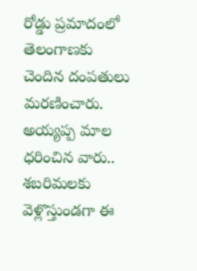రోడ్డు ప్రమాదంలో తెలంగాణకు చెందిన దంపతులు మరణించారు. అయ్యప్ప మాల ధరించిన వారు.. శబరిమలకు వెళ్లొస్తుండగా ఈ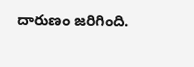దారుణం జరిగింది.